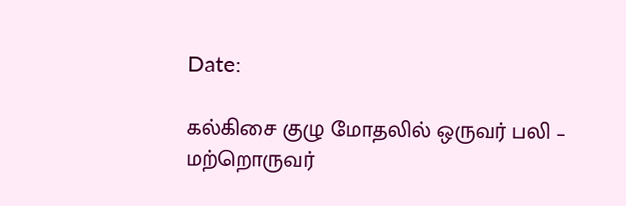Date:

கல்கிசை குழு மோதலில் ஒருவர் பலி – மற்றொருவர்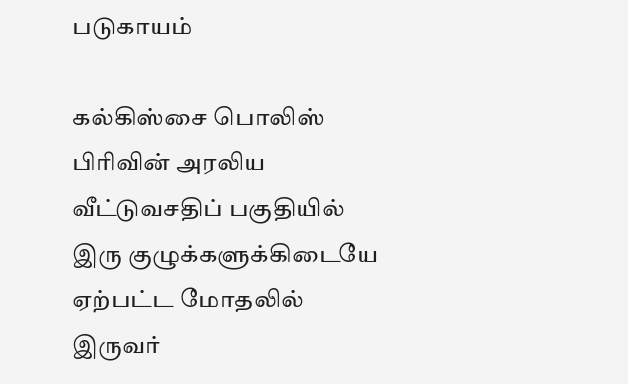படுகாயம்

கல்கிஸ்சை பொலிஸ் பிரிவின் அரலிய வீட்டுவசதிப் பகுதியில் இரு குழுக்களுக்கிடையே ஏற்பட்ட மோதலில் இருவர்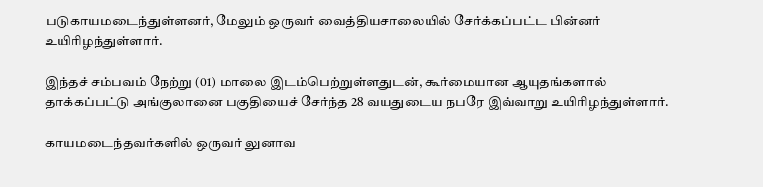படுகாயமடைந்துள்ளனர், மேலும் ஒருவர் வைத்தியசாலையில் சேர்க்கப்பட்ட பின்னர் உயிரிழந்துள்ளார்.

இந்தச் சம்பவம் நேற்று (01) மாலை இடம்பெற்றுள்ளதுடன், கூர்மையான ஆயுதங்களால் தாக்கப்பட்டு அங்குலானை பகுதியைச் சேர்ந்த 28 வயதுடைய நபரே இவ்வாறு உயிரிழந்துள்ளார்.

காயமடைந்தவர்களில் ஒருவர் லுனாவ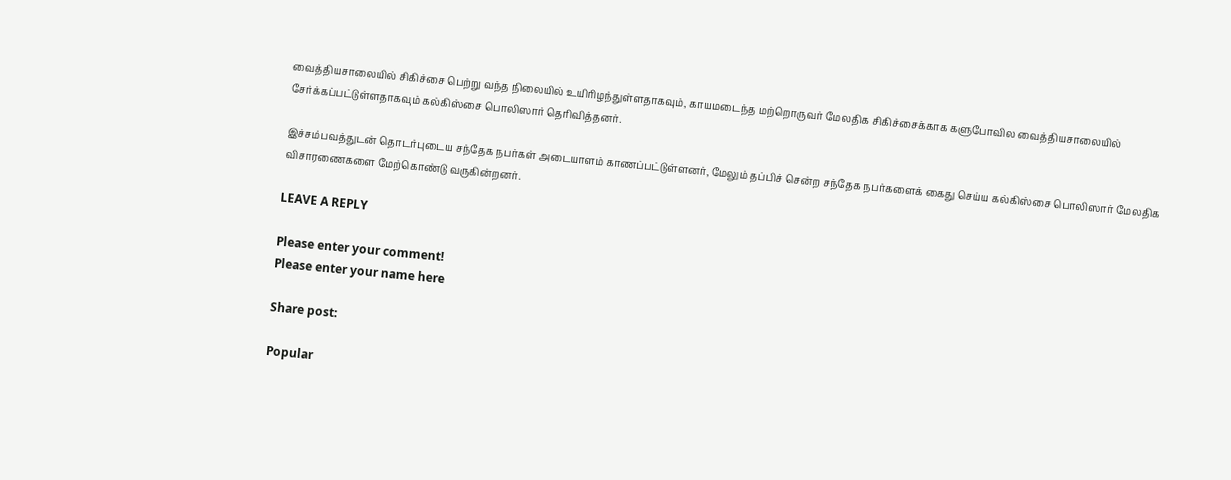வைத்தியசாலையில் சிகிச்சை பெற்று வந்த நிலையில் உயிரிழந்துள்ளதாகவும், காயமடைந்த மற்றொருவர் மேலதிக சிகிச்சைக்காக களுபோவில வைத்தியசாலையில் சேர்க்கப்பட்டுள்ளதாகவும் கல்கிஸ்சை பொலிஸார் தெரிவித்தனர்.

இச்சம்பவத்துடன் தொடர்புடைய சந்தேக நபர்கள் அடையாளம் காணப்பட்டுள்ளனர், மேலும் தப்பிச் சென்ற சந்தேக நபர்களைக் கைது செய்ய கல்கிஸ்சை பொலிஸார் மேலதிக விசாரணைகளை மேற்கொண்டு வருகின்றனர்.

LEAVE A REPLY

Please enter your comment!
Please enter your name here

Share post:

Popular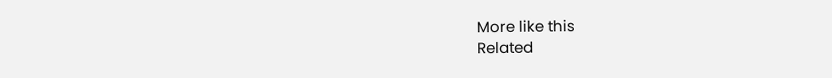More like this
Related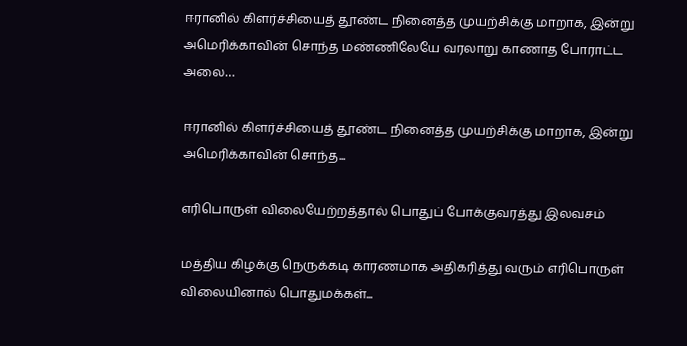ஈரானில் கிளர்ச்சியைத் தூண்ட நினைத்த முயற்சிக்கு மாறாக, இன்று அமெரிக்காவின் சொந்த மண்ணிலேயே வரலாறு காணாத போராட்ட அலை…

ஈரானில் கிளர்ச்சியைத் தூண்ட நினைத்த முயற்சிக்கு மாறாக, இன்று அமெரிக்காவின் சொந்த...

எரிபொருள் விலையேற்றத்தால் பொதுப் போக்குவரத்து இலவசம்

மத்திய கிழக்கு நெருக்கடி காரணமாக அதிகரித்து வரும் எரிபொருள் விலையினால் பொதுமக்கள்...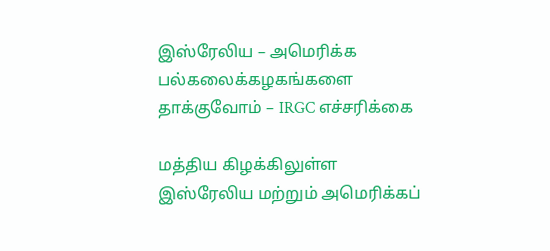இஸ்ரேலிய – அமெரிக்க பல்கலைக்கழகங்களை தாக்குவோம் – IRGC எச்சரிக்கை

மத்திய கிழக்கிலுள்ள இஸ்ரேலிய மற்றும் அமெரிக்கப்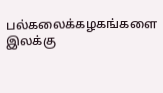பல்கலைக்கழகங்களை இலக்கு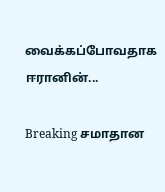வைக்கப்போவதாக ஈரானின்...

Breaking சமாதான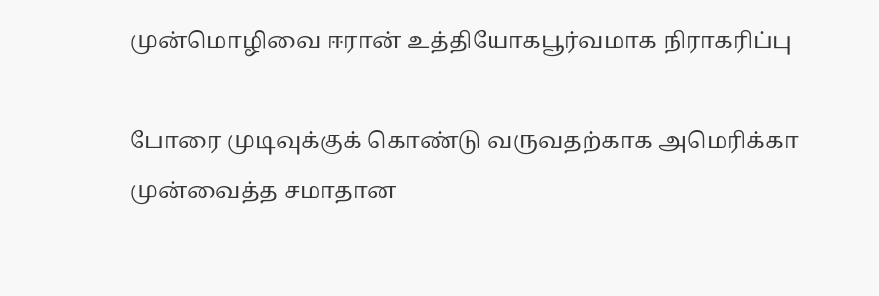முன்மொழிவை ஈரான் உத்தியோகபூர்வமாக நிராகரிப்பு

போரை முடிவுக்குக் கொண்டு வருவதற்காக அமெரிக்கா முன்வைத்த சமாதான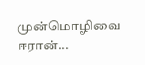முன்மொழிவை ஈரான்...